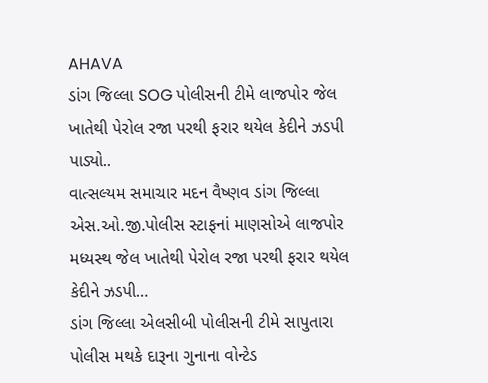AHAVA
ડાંગ જિલ્લા SOG પોલીસની ટીમે લાજપોર જેલ ખાતેથી પેરોલ રજા પરથી ફરાર થયેલ કેદીને ઝડપી પાડ્યો..
વાત્સલ્યમ સમાચાર મદન વૈષ્ણવ ડાંગ જિલ્લા એસ.ઓ.જી.પોલીસ સ્ટાફનાં માણસોએ લાજપોર મધ્યસ્થ જેલ ખાતેથી પેરોલ રજા પરથી ફરાર થયેલ કેદીને ઝડપી…
ડાંગ જિલ્લા એલસીબી પોલીસની ટીમે સાપુતારા પોલીસ મથકે દારૂના ગુનાના વોન્ટેડ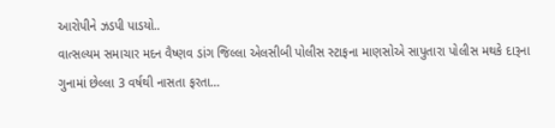આરોપીને ઝડપી પાડયો..
વાત્સલ્યમ સમાચાર મદન વૈષ્ણવ ડાંગ જિલ્લા એલસીબી પોલીસ સ્ટાફના માણસોએ સાપુતારા પોલીસ મથકે દારૂના ગુનામાં છેલ્લા 3 વર્ષથી નાસતા ફરતા…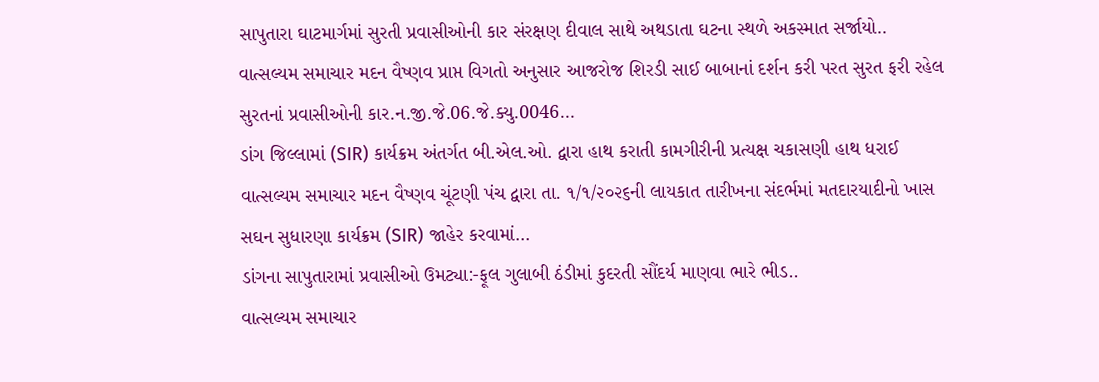સાપુતારા ઘાટમાર્ગમાં સુરતી પ્રવાસીઓની કાર સંરક્ષણ દીવાલ સાથે અથડાતા ઘટના સ્થળે અકસ્માત સર્જાયો..
વાત્સલ્યમ સમાચાર મદન વૈષ્ણવ પ્રાપ્ત વિગતો અનુસાર આજરોજ શિરડી સાઈ બાબાનાં દર્શન કરી પરત સુરત ફરી રહેલ સુરતનાં પ્રવાસીઓની કાર.ન.જી.જે.06.જે.ક્યુ.0046…
ડાંગ જિલ્લામાં (SIR) કાર્યક્રમ અંતર્ગત બી.એલ.ઓ. દ્વારા હાથ કરાતી કામગીરીની પ્રત્યક્ષ ચકાસણી હાથ ધરાઈ
વાત્સલ્યમ સમાચાર મદન વૈષ્ણવ ચૂંટણી પંચ દ્વારા તા. ૧/૧/૨૦૨૬ની લાયકાત તારીખના સંદર્ભમાં મતદારયાદીનો ખાસ સઘન સુધારણા કાર્યક્રમ (SIR) જાહેર કરવામાં…
ડાંગના સાપુતારામાં પ્રવાસીઓ ઉમટ્યા:-ફૂલ ગુલાબી ઠંડીમાં કુદરતી સૌંદર્ય માણવા ભારે ભીડ..
વાત્સલ્યમ સમાચાર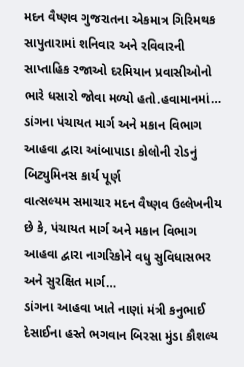મદન વૈષ્ણવ ગુજરાતના એકમાત્ર ગિરિમથક સાપુતારામાં શનિવાર અને રવિવારની સાપ્તાહિક રજાઓ દરમિયાન પ્રવાસીઓનો ભારે ધસારો જોવા મળ્યો હતો.હવામાનમાં…
ડાંગના પંચાયત માર્ગ અને મકાન વિભાગ આહવા દ્વારા આંબાપાડા કોલોની રોડનું બિટ્યુમિનસ કાર્ય પૂર્ણ
વાત્સલ્યમ સમાચાર મદન વૈષ્ણવ ઉલ્લેખનીય છે કે, પંચાયત માર્ગ અને મકાન વિભાગ આહવા દ્વારા નાગરિકોને વધુ સુવિધાસભર અને સુરક્ષિત માર્ગ…
ડાંગના આહવા ખાતે નાણાં મંત્રી કનુભાઈ દેસાઈના હસ્તે ભગવાન બિરસા મુંડા કૌશલ્ય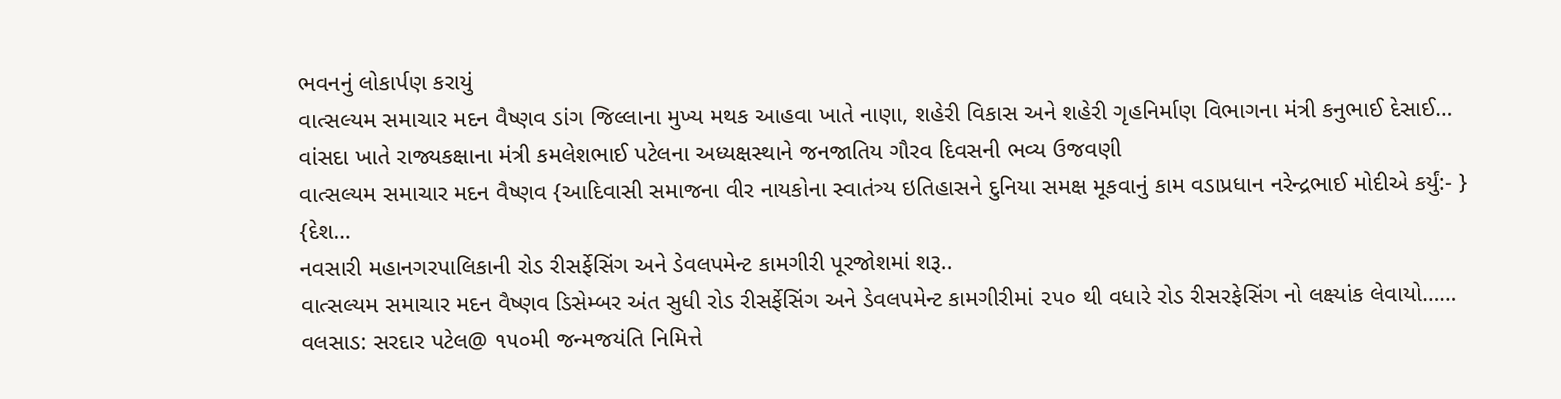ભવનનું લોકાર્પણ કરાયું
વાત્સલ્યમ સમાચાર મદન વૈષ્ણવ ડાંગ જિલ્લાના મુખ્ય મથક આહવા ખાતે નાણા, શહેરી વિકાસ અને શહેરી ગૃહનિર્માણ વિભાગના મંત્રી કનુભાઈ દેસાઈ…
વાંસદા ખાતે રાજ્યકક્ષાના મંત્રી કમલેશભાઈ પટેલના અધ્યક્ષસ્થાને જનજાતિય ગૌરવ દિવસની ભવ્ય ઉજવણી
વાત્સલ્યમ સમાચાર મદન વૈષ્ણવ {આદિવાસી સમાજના વીર નાયકોના સ્વાતંત્ર્ય ઇતિહાસને દુનિયા સમક્ષ મૂકવાનું કામ વડાપ્રધાન નરેન્દ્રભાઈ મોદીએ કર્યું:- } {દેશ…
નવસારી મહાનગરપાલિકાની રોડ રીસર્ફેસિંગ અને ડેવલપમેન્ટ કામગીરી પૂરજોશમાં શરૂ..
વાત્સલ્યમ સમાચાર મદન વૈષ્ણવ ડિસેમ્બર અંત સુધી રોડ રીસર્ફેસિંગ અને ડેવલપમેન્ટ કામગીરીમાં ૨૫૦ થી વધારે રોડ રીસરફેસિંગ નો લક્ષ્યાંક લેવાયો……
વલસાડ: સરદાર પટેલ@ ૧૫૦મી જન્મજયંતિ નિમિત્તે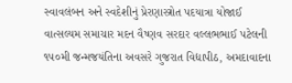સ્વાવલંબન અને સ્વદેશીનું પ્રેરણાસ્ત્રોત પદયાત્રા યોજાઈ
વાત્સલ્યમ સમાચાર મદન વૈષ્ણવ સરદાર વલ્લભભાઈ પટેલની ૧૫૦મી જન્મજયંતિના અવસરે ગુજરાત વિદ્યાપીઠ, અમદાવાદના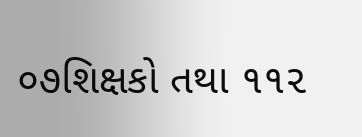૦૭શિક્ષકો તથા ૧૧૨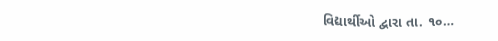વિદ્યાર્થીઓ દ્વારા તા. ૧૦…